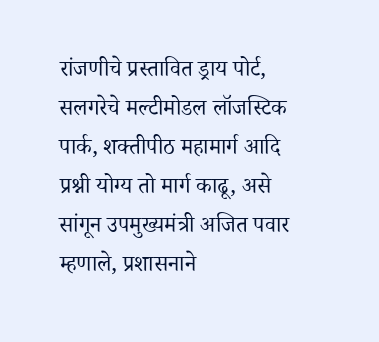रांजणीचे प्रस्तावित ड्राय पोर्ट, सलगरेचे मल्टीमोडल लॉजस्टिक पार्क, शक्तीपीठ महामार्ग आदि प्रश्नी योग्य तो मार्ग काढू, असे सांगून उपमुख्यमंत्री अजित पवार म्हणाले, प्रशासनाने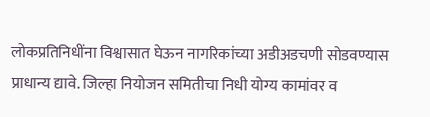लोकप्रतिनिधींना विश्वासात घेऊन नागरिकांच्या अडीअडचणी सोडवण्यास प्राधान्य द्यावे. जिल्हा नियोजन समितीचा निधी योग्य कामांवर व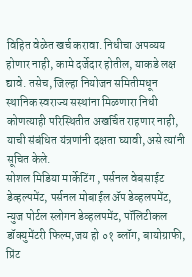विहित वेळेत खर्च करावा. निधीचा अपव्यय होणार नाही, कामे दर्जेदार होतील, याकडे लक्ष द्यावे. तसेच, जिल्हा नियोजन समितीमधून स्थानिक स्वराज्य सस्थांना मिळणारा निधी कोणत्याही परिस्थितीत अखर्चित राहणार नाही, याची संबंधित यंत्रणांनी दक्षता घ्यावी, असे त्यांनी सूचित केले.
सोशल मिडिया मार्केटिंग , पर्सनल वेबसाईट डेव्हल्पमेंट, पर्सनल मोबाईल ॲप डेव्हलपमेंट, न्युज पोर्टल स्लोगन डेव्हलपमेंट, पॉलिटीकल डॉक्युमेंटरी फिल्म,जय हो ०१ ब्लॉग, बायोग्राफी, प्रिंट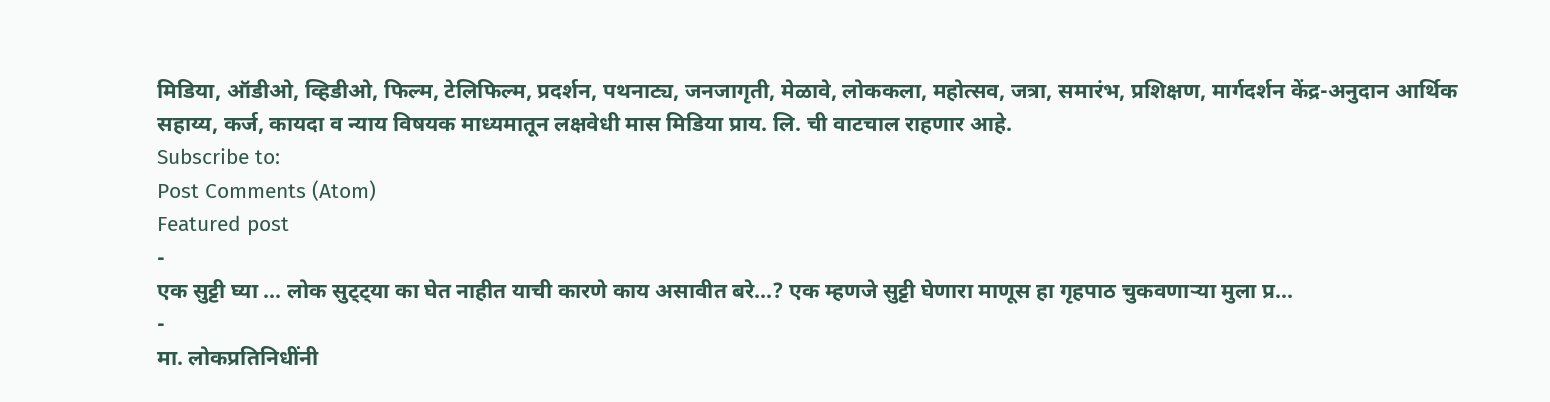मिडिया, ऑडीओ, व्हिडीओ, फिल्म, टेलिफिल्म, प्रदर्शन, पथनाट्य, जनजागृती, मेळावे, लोककला, महोत्सव, जत्रा, समारंभ, प्रशिक्षण, मार्गदर्शन केंद्र-अनुदान आर्थिक सहाय्य, कर्ज, कायदा व न्याय विषयक माध्यमातून लक्षवेधी मास मिडिया प्राय. लि. ची वाटचाल राहणार आहे.
Subscribe to:
Post Comments (Atom)
Featured post
-
एक सुट्टी घ्या ... लोक सुट्ट्या का घेत नाहीत याची कारणे काय असावीत बरे...? एक म्हणजे सुट्टी घेणारा माणूस हा गृहपाठ चुकवणाऱ्या मुला प्र...
-
मा. लोकप्रतिनिधींनी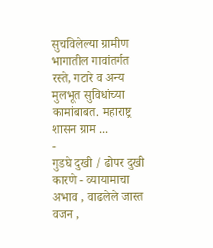सुचविलेल्या ग्रामीण भागातील गावांतर्गत रस्ते, गटारे व अन्य मुलभूत सुविधांच्या कामांबाबत. महाराष्ट्र शासन ग्राम ...
-
गुडघे दुखी / ढोपर दुखी कारणे - व्यायामाचा अभाव , वाढलेले जास्त वजन ,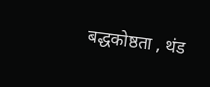बद्धकोष्ठता , थंड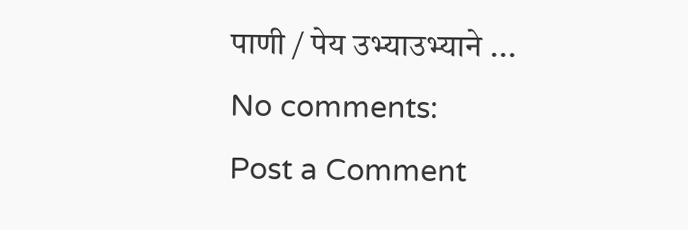पाणी / पेय उभ्याउभ्याने ...
No comments:
Post a Comment